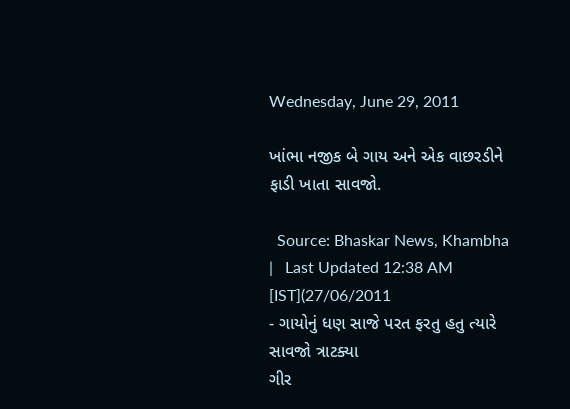Wednesday, June 29, 2011

ખાંભા નજીક બે ગાય અને એક વાછરડીને ફાડી ખાતા સાવજો.

  Source: Bhaskar News, Khambha   |   Last Updated 12:38 AM [IST](27/06/2011
- ગાયોનું ધણ સાજે પરત ફરતુ હતુ ત્યારે સાવજો ત્રાટક્યા
ગીર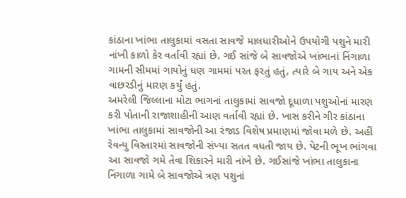કાંઠાના ખાંભા તાલુકામાં વસતા સાવજે માલધારીઓને ઉપયોગી પશુને મારી નાંખી કાળો કેર વર્તાવી રહ્યાં છે. ગઈ સાંજે બે સાવજોએ ખાંભાનાં નિંગાળા ગામની સીમમાં ગાયોનું ધણ ગામમાં પરત ફરતું હતું, ત્યારે બે ગાય અને એક વાછરડીનું મારણ કર્યું હતું.
અમરેલી જિલ્લાના મોટા ભાગનાં તાલુકામાં સાવજો દૂધાળા પશુઓનાં મારણ કરી પોતાની રાજાશાહીની આણ વર્તાવી રહ્યાં છે. ખાસ કરીને ગીર કાંઠાના ખાંભા તાલુકામાં સાવજોની આ રંજાડ વિશેષ પ્રમાણમાં જોવા મળે છે. અહીં રેવન્યુ વિસ્તારમાં સાવજોની સંખ્યા સતત વધતી જાય છે. પેટની ભૂખ ભાંગવા આ સાવજો ગમે તેવા શિકારને મારી નાંખે છે. ગઈસાંજે ખાંભા તાલુકાના નિંગાળા ગામે બે સાવજોએ ત્રણ પશુનાં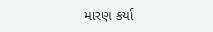મારણ કર્યા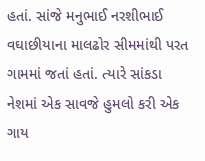હતાં. સાંજે મનુભાઈ નરશીભાઈ વઘાછીયાના માલઢોર સીમમાંથી પરત ગામમાં જતાં હતાં. ત્યારે સાંકડા નેશમાં એક સાવજે હુમલો કરી એક ગાય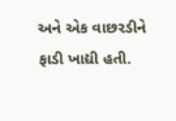અને એક વાછરડીને ફાડી ખાદ્યી હતી.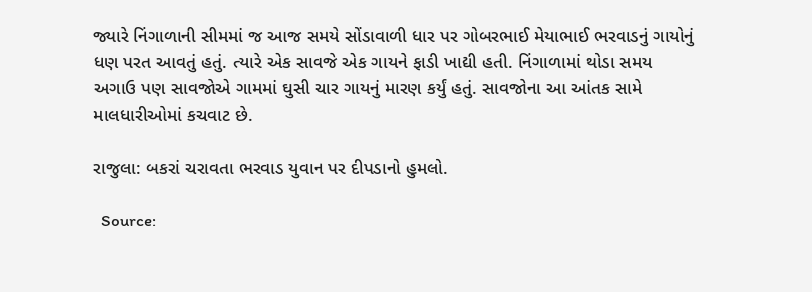જ્યારે નિંગાળાની સીમમાં જ આજ સમયે સોંડાવાળી ધાર પર ગોબરભાઈ મેયાભાઈ ભરવાડનું ગાયોનું ધણ પરત આવતું હતું. ત્યારે એક સાવજે એક ગાયને ફાડી ખાદ્યી હતી. નિંગાળામાં થોડા સમય અગાઉ પણ સાવજોએ ગામમાં ઘુસી ચાર ગાયનું મારણ કર્યું હતું. સાવજોના આ આંતક સામે માલધારીઓમાં કચવાટ છે.

રાજુલા: બકરાં ચરાવતા ભરવાડ યુવાન પર દીપડાનો હુમલો.

  Source: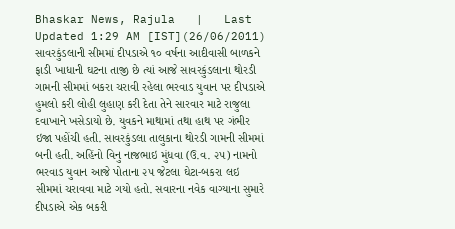Bhaskar News, Rajula   |   Last Updated 1:29 AM [IST](26/06/2011)
સાવરકુંડલાની સીમમાં દીપડાએ ૧૦ વર્ષના આદીવાસી બાળકને ફાડી ખાધાની ઘટના તાજી છે ત્યાં આજે સાવરકુંડલાના થોરડી ગામની સીમમાં બકરા ચરાવી રહેલા ભરવાડ યુવાન પર દીપડાએ હુમલો કરી લોહી લુહાણ કરી દેતા તેને સારવાર માટે રાજુલા દવાખાને ખસેડાયો છે. યુવકને માથામાં તથા હાથ પર ગંભીર ઇજા પહોંચી હતી. સાવરકુંડલા તાલુકાના થોરડી ગામની સીમમાં બની હતી. અહિંનો વિનુ નાજભાઇ મુંધવા (ઉ.વ. ૨૫) નામનો ભરવાડ યુવાન આજે પોતાના ૨૫ જેટલા ઘેટા-બકરા લઇ સીમમાં ચરાવવા માટે ગયો હતો. સવારના નવેક વાગ્યાના સુમારે દીપડાએ એક બકરી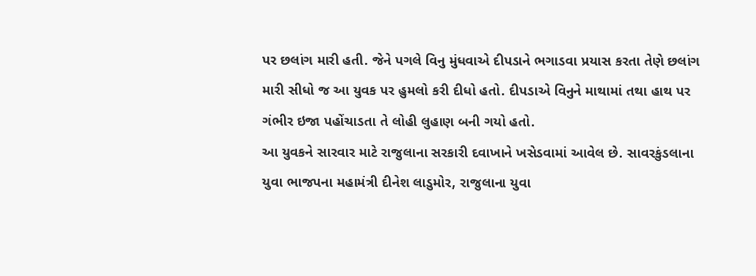પર છલાંગ મારી હતી. જેને પગલે વિનુ મુંધવાએ દીપડાને ભગાડવા પ્રયાસ કરતા તેણે છલાંગ મારી સીધો જ આ યુવક પર હુમલો કરી દીધો હતો. દીપડાએ વિનુને માથામાં તથા હાથ પર ગંભીર ઇજા પહોંચાડતા તે લોહી લુહાણ બની ગયો હતો.
આ યુવકને સારવાર માટે રાજુલાના સરકારી દવાખાને ખસેડવામાં આવેલ છે. સાવરકુંડલાના યુવા ભાજપના મહામંત્રી દીનેશ લાડુમોર, રાજુલાના યુવા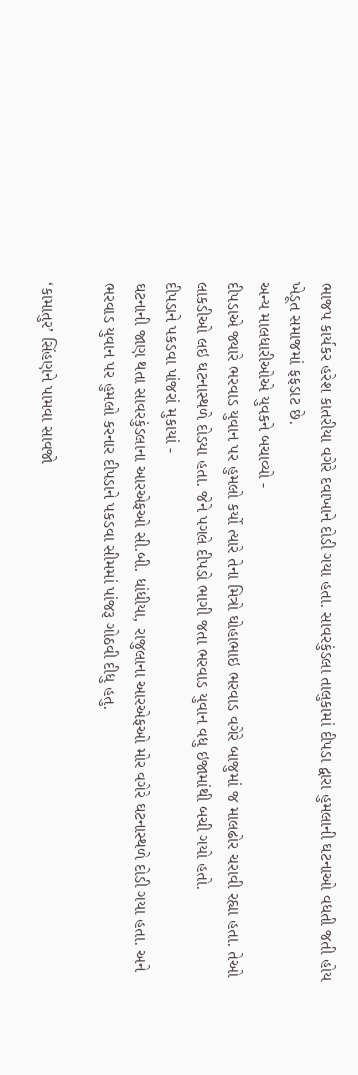ભાજપ કાર્યકર હરેશ કાતરીયા વગેરે દવાખાને દોડી ગયા હતા. સાવરકુંડલા તાલુકામાં દીપડા દ્વારા હુમલાની ઘટનાઓ વધતી જતી હોય ખેડૂત સમાજમાં ફફડાટ છે.
અન્ય માલધારીઓએ યુવકને બચાવ્યો -
દીપડાએ જ્યારે ભરવાડ યુવાન પર હુમલો કર્યો ત્યારે તેના મિત્રો ઘોહાભાઇ ભરવાડ વગેરે બાજુમાં જ માલઢોર ચરાવી રહ્યા હતા. તેઓ લાકડીઓ લઇ ઘટનાસ્થળે દોડયા હતા. જેને પગલે દીપડો ભાગી જતા ભરવાડ યુવાન વધુ ઇજામાંથી બચી ગયો હતો.
દીપડાને પકડવા પાંજરાં મુકાયાં -
ઘટનાની જાણ થતા સાવરકુંડલાના આરએફઓ સી.બી. ધાંધીયા, રાજુલાના આરએફઓ મોર વગેરે ઘટનાસ્થળે દોડી ગયા હતા. અને ભરવાડ યુવાન પર હુમલો કરનાર દીપડાને પકડવા સીમમાં પાંજરૂ ગોઠવી દીધુ હતુ.

‘કામાતુર’ સિંહણને પામવા સાવજો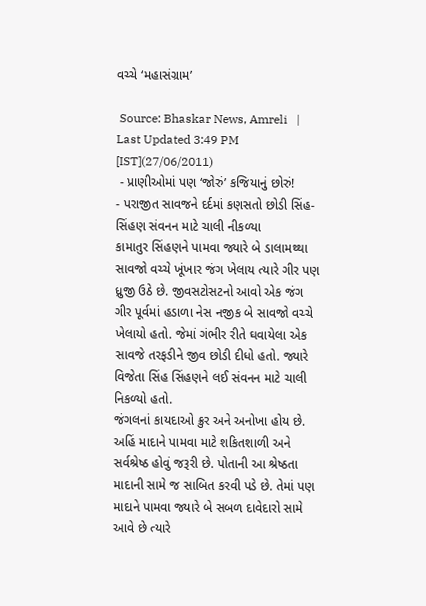વચ્ચે ‘મહાસંગ્રામ’

 Source: Bhaskar News, Amreli   |   Last Updated 3:49 PM [IST](27/06/2011)
 - પ્રાણીઓમાં પણ ‘જોરું’ કજિયાનું છોરું!
- પરાજીત સાવજને દર્દમાં કણસતો છોડી સિંહ-સિંહણ સંવનન માટે ચાલી નીકળ્યા
કામાતુર સિંહણને પામવા જ્યારે બે ડાલામથ્થા સાવજો વચ્ચે ખૂંખાર જંગ ખેલાય ત્યારે ગીર પણ ધ્રુજી ઉઠે છે. જીવસટોસટનો આવો એક જંગ ગીર પૂર્વમાં હડાળા નેસ નજીક બે સાવજો વચ્ચે ખેલાયો હતો. જેમાં ગંભીર રીતે ઘવાયેલા એક સાવજે તરફડીને જીવ છોડી દીધો હતો. જ્યારે વિજેતા સિંહ સિંહણને લઈ સંવનન માટે ચાલી નિકળ્યો હતો.
જંગલનાં કાયદાઓ ક્રુર અને અનોખા હોય છે. અહિં માદાને પામવા માટે શકિતશાળી અને સર્વશ્રેષ્ઠ હોવું જરૂરી છે. પોતાની આ શ્રેષ્ઠતા માદાની સામે જ સાબિત કરવી પડે છે. તેમાં પણ માદાને પામવા જ્યારે બે સબળ દાવેદારો સામે આવે છે ત્યારે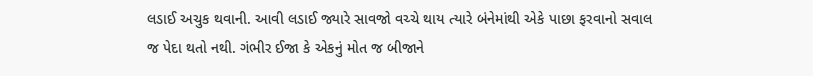લડાઈ અચુક થવાની. આવી લડાઈ જ્યારે સાવજો વચ્ચે થાય ત્યારે બંનેમાંથી એકે પાછા ફરવાનો સવાલ જ પેદા થતો નથી. ગંભીર ઈજા કે એકનું મોત જ બીજાને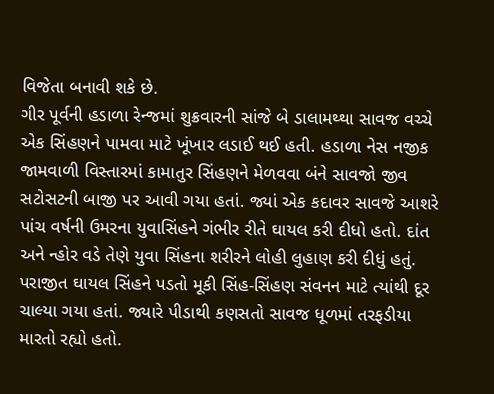વિજેતા બનાવી શકે છે.
ગીર પૂર્વની હડાળા રેન્જમાં શુક્રવારની સાંજે બે ડાલામથ્થા સાવજ વચ્ચે એક સિંહણને પામવા માટે ખૂંખાર લડાઈ થઈ હતી. હડાળા નેસ નજીક જામવાળી વિસ્તારમાં કામાતુર સિંહણને મેળવવા બંને સાવજો જીવ સટોસટની બાજી પર આવી ગયા હતાં. જ્યાં એક કદાવર સાવજે આશરે પાંચ વર્ષની ઉમરના યુવાસિંહને ગંભીર રીતે ઘાયલ કરી દીધો હતો. દાંત અને ન્હોર વડે તેણે યુવા સિંહના શરીરને લોહી લુહાણ કરી દીધું હતું.
પરાજીત ઘાયલ સિંહને પડતો મૂકી સિંહ-સિંહણ સંવનન માટે ત્યાંથી દૂર ચાલ્યા ગયા હતાં. જ્યારે પીડાથી કણસતો સાવજ ધૂળમાં તરફડીયા મારતો રહ્યો હતો.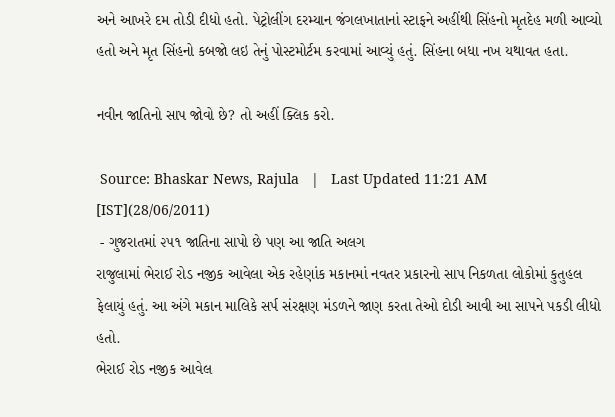અને આખરે દમ તોડી દીધો હતો. પેટ્રોલીંગ દરમ્યાન જંગલખાતાનાં સ્ટાફને અહીંથી સિંહનો મૃતદેહ મળી આવ્યો હતો અને મૃત સિંહનો કબજો લઇ તેનું પોસ્ટમોર્ટમ કરવામાં આવ્યું હતું. સિંહના બધા નખ યથાવત હતા.

નવીન જાતિનો સાપ જોવો છે? તો અહીં ક્લિક કરો.

 Source: Bhaskar News, Rajula   |   Last Updated 11:21 AM [IST](28/06/2011)
 - ગુજરાતમાં ૨૫૧ જાતિના સાપો છે પણ આ જાતિ અલગ
રાજુલામાં ભેરાઈ રોડ નજીક આવેલા એક રહેણાંક મકાનમાં નવતર પ્રકારનો સાપ નિકળતા લોકોમાં કુતુહલ ફેલાયું હતું. આ અંગે મકાન માલિકે સર્પ સંરક્ષણ મંડળને જાણ કરતા તેઓ દોડી આવી આ સાપને પકડી લીધો હતો.
ભેરાઈ રોડ નજીક આવેલ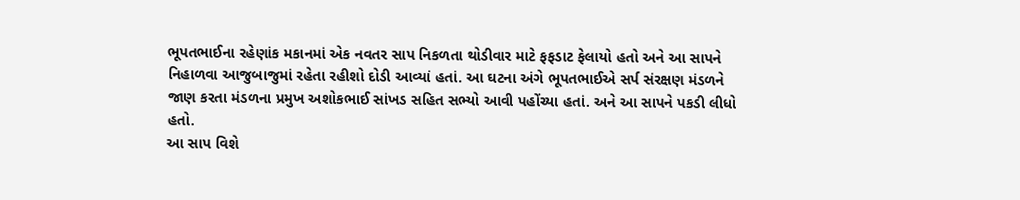ભૂપતભાઈના રહેણાંક મકાનમાં એક નવતર સાપ નિકળતા થોડીવાર માટે ફફડાટ ફેલાયો હતો અને આ સાપને નિહાળવા આજુબાજુમાં રહેતા રહીશો દોડી આવ્યાં હતાં. આ ઘટના અંગે ભૂપતભાઈએ સર્પ સંરક્ષણ મંડળને જાણ કરતા મંડળના પ્રમુખ અશોકભાઈ સાંખડ સહિત સભ્યો આવી પહોંચ્યા હતાં. અને આ સાપને પકડી લીધો હતો.
આ સાપ વિશે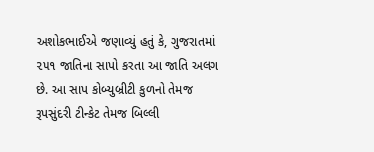અશોકભાઈએ જણાવ્યું હતું કે, ગુજરાતમાં ૨૫૧ જાતિના સાપો કરતા આ જાતિ અલગ છે. આ સાપ કોબ્યુબ્રીટી કુળનો તેમજ રૂપસુંદરી ટીન્કેટ તેમજ બિલ્લી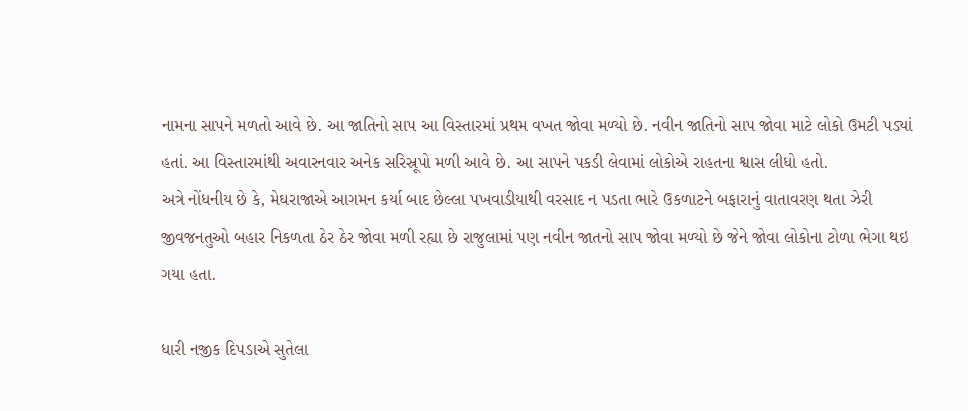નામના સાપને મળતો આવે છે. આ જાતિનો સાપ આ વિસ્તારમાં પ્રથમ વખત જોવા મળ્યો છે. નવીન જાતિનો સાપ જોવા માટે લોકો ઉમટી પડ્યાં હતાં. આ વિસ્તારમાંથી અવારનવાર અનેક સરિસ્રૂપો મળી આવે છે. આ સાપને પકડી લેવામાં લોકોએ રાહતના શ્વાસ લીધો હતો.
અત્રે નોંધનીય છે કે, મેઘરાજાએ આગમન કર્યા બાદ છેલ્લા પખવાડીયાથી વરસાદ ન પડતા ભારે ઉકળાટને બફારાનું વાતાવરણ થતા ઝેરી જીવજનતુઓ બહાર નિકળતા ઠેર ઠેર જોવા મળી રહ્યા છે રાજુલામાં પણ નવીન જાતનો સાપ જોવા મળ્યો છે જેને જોવા લોકોના ટોળા ભેગા થઇ ગયા હતા.

ધારી નજીક દિપડાએ સુતેલા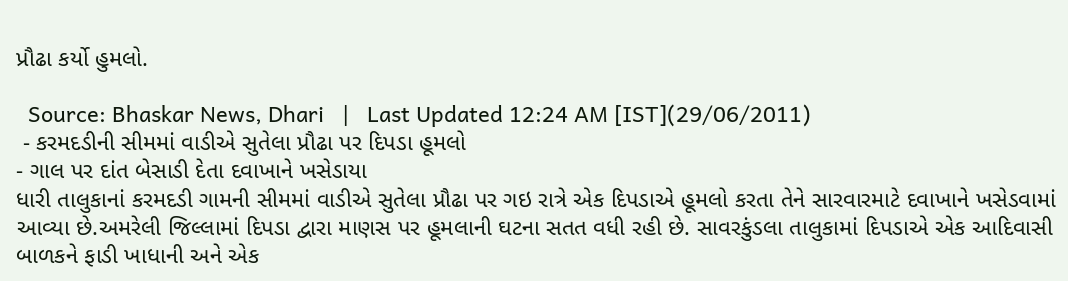પ્રૌઢા કર્યો હુમલો.

  Source: Bhaskar News, Dhari   |   Last Updated 12:24 AM [IST](29/06/2011)
 - કરમદડીની સીમમાં વાડીએ સુતેલા પ્રૌઢા પર દિપડા હૂમલો
- ગાલ પર દાંત બેસાડી દેતા દવાખાને ખસેડાયા
ધારી તાલુકાનાં કરમદડી ગામની સીમમાં વાડીએ સુતેલા પ્રૌઢા પર ગઇ રાત્રે એક દિપડાએ હૂમલો કરતા તેને સારવારમાટે દવાખાને ખસેડવામાં આવ્યા છે.અમરેલી જિલ્લામાં દિપડા દ્વારા માણસ પર હૂમલાની ઘટના સતત વધી રહી છે. સાવરકુંડલા તાલુકામાં દિપડાએ એક આદિવાસી બાળકને ફાડી ખાધાની અને એક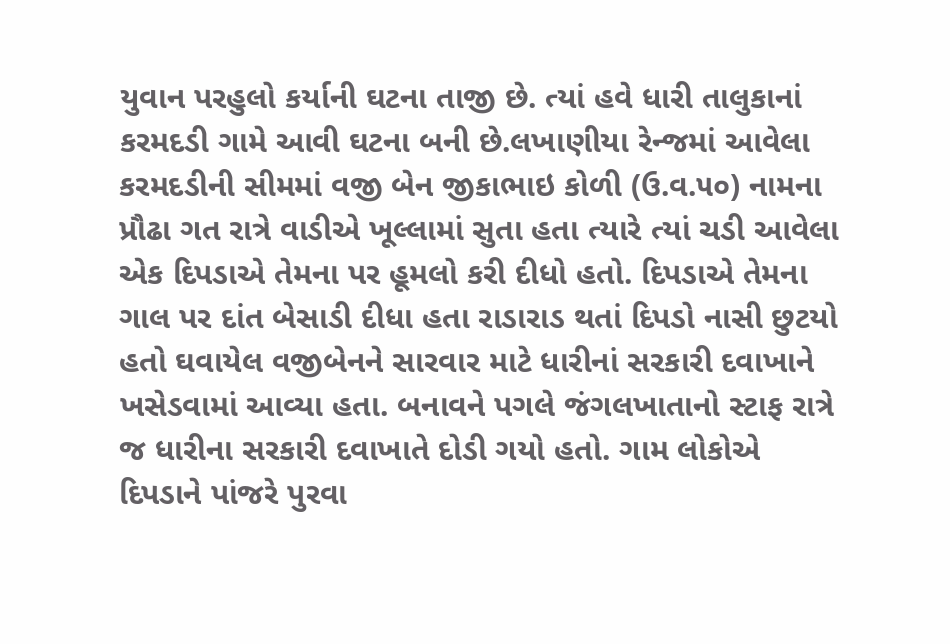યુવાન પરહુલો કર્યાની ઘટના તાજી છે. ત્યાં હવે ધારી તાલુકાનાં કરમદડી ગામે આવી ઘટના બની છે.લખાણીયા રેન્જમાં આવેલા કરમદડીની સીમમાં વજી બેન જીકાભાઇ કોળી (ઉ.વ.૫૦) નામના પ્રૌઢા ગત રાત્રે વાડીએ ખૂલ્લામાં સુતા હતા ત્યારે ત્યાં ચડી આવેલા એક દિપડાએ તેમના પર હૂમલો કરી દીધો હતો. દિપડાએ તેમના ગાલ પર દાંત બેસાડી દીધા હતા રાડારાડ થતાં દિપડો નાસી છુટયો હતો ઘવાયેલ વજીબેનને સારવાર માટે ધારીનાં સરકારી દવાખાને ખસેડવામાં આવ્યા હતા. બનાવને પગલે જંગલખાતાનો સ્ટાફ રાત્રે જ ધારીના સરકારી દવાખાતે દોડી ગયો હતો. ગામ લોકોએ દિપડાને પાંજરે પુરવા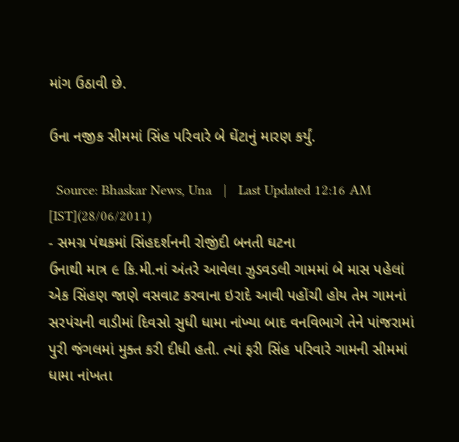માંગ ઉઠાવી છે.

ઉના નજીક સીમમાં સિંહ પરિવારે બે ઘેંટાનું મારણ કર્યું.

  Source: Bhaskar News, Una   |   Last Updated 12:16 AM [IST](28/06/2011)
- સમગ્ર પંથકમાં સિંહદર્શનની રોજીંદી બનતી ઘટના
ઉનાથી માત્ર ૯ કિ.મી.નાં અંતરે આવેલા ઝુડવડલી ગામમાં બે માસ પહેલાં એક સિંહણ જાણે વસવાટ કરવાના ઇરાદે આવી પહોંચી હોય તેમ ગામનાં સરપંચની વાડીમાં દિવસો સુધી ધામા નાંખ્યા બાદ વનવિભાગે તેને પાંજરામાં પુરી જંગલમાં મુક્ત કરી દીધી હતી. ત્યાં ફરી સિંહ પરિવારે ગામની સીમમાં ધામા નાંખતા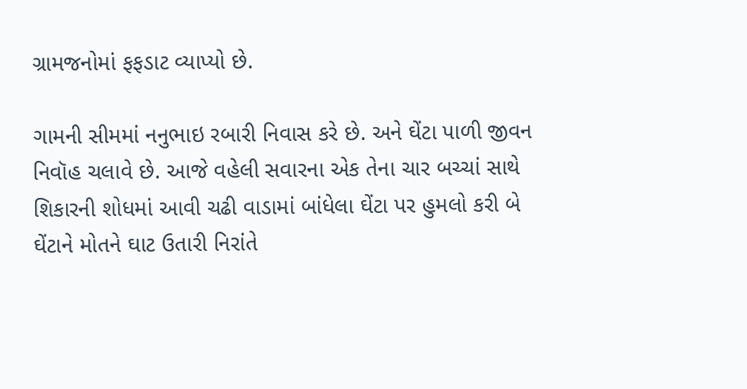ગ્રામજનોમાં ફફડાટ વ્યાપ્યો છે.

ગામની સીમમાં નનુભાઇ રબારી નિવાસ કરે છે. અને ઘેંટા પાળી જીવન નિવૉહ ચલાવે છે. આજે વહેલી સવારના એક તેના ચાર બચ્ચાં સાથે શિકારની શોધમાં આવી ચઢી વાડામાં બાંધેલા ઘેંટા પર હુમલો કરી બે ઘેંટાને મોતને ઘાટ ઉતારી નિરાંતે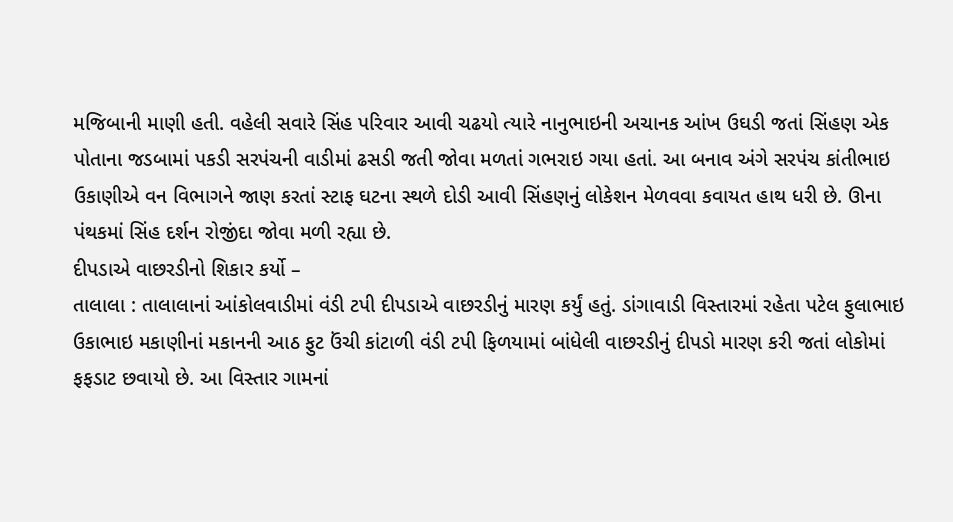મજિબાની માણી હતી. વહેલી સવારે સિંહ પરિવાર આવી ચઢયો ત્યારે નાનુભાઇની અચાનક આંખ ઉઘડી જતાં સિંહણ એક પોતાના જડબામાં પકડી સરપંચની વાડીમાં ઢસડી જતી જોવા મળતાં ગભરાઇ ગયા હતાં. આ બનાવ અંગે સરપંચ કાંતીભાઇ ઉકાણીએ વન વિભાગને જાણ કરતાં સ્ટાફ ઘટના સ્થળે દોડી આવી સિંહણનું લોકેશન મેળવવા કવાયત હાથ ધરી છે. ઊના પંથકમાં સિંહ દર્શન રોજીંદા જોવા મળી રહ્યા છે.
દીપડાએ વાછરડીનો શિકાર કર્યો –
તાલાલા : તાલાલાનાં આંકોલવાડીમાં વંડી ટપી દીપડાએ વાછરડીનું મારણ કર્યું હતું. ડાંગાવાડી વિસ્તારમાં રહેતા પટેલ ફુલાભાઇ ઉકાભાઇ મકાણીનાં મકાનની આઠ ફુટ ઉંચી કાંટાળી વંડી ટપી ફિળયામાં બાંધેલી વાછરડીનું દીપડો મારણ કરી જતાં લોકોમાં ફફડાટ છવાયો છે. આ વિસ્તાર ગામનાં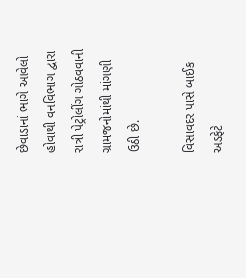છેવાડાનાં ભાગે આવેલો હોવાથી વનવિભાગ દ્વારા રાત્રી પેટ્રોલીંગ ગોઠવવાની ગ્રામજનોમાંથી માંગણી ઉઠી છે.

વિસાવદર પાસે બાઈક અડફેટે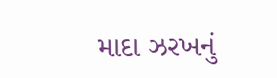માદા ઝરખનું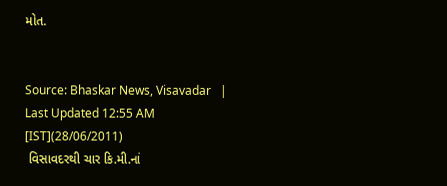મોત.


Source: Bhaskar News, Visavadar   |   Last Updated 12:55 AM [IST](28/06/2011)
 વિસાવદરથી ચાર કિ.મી.નાં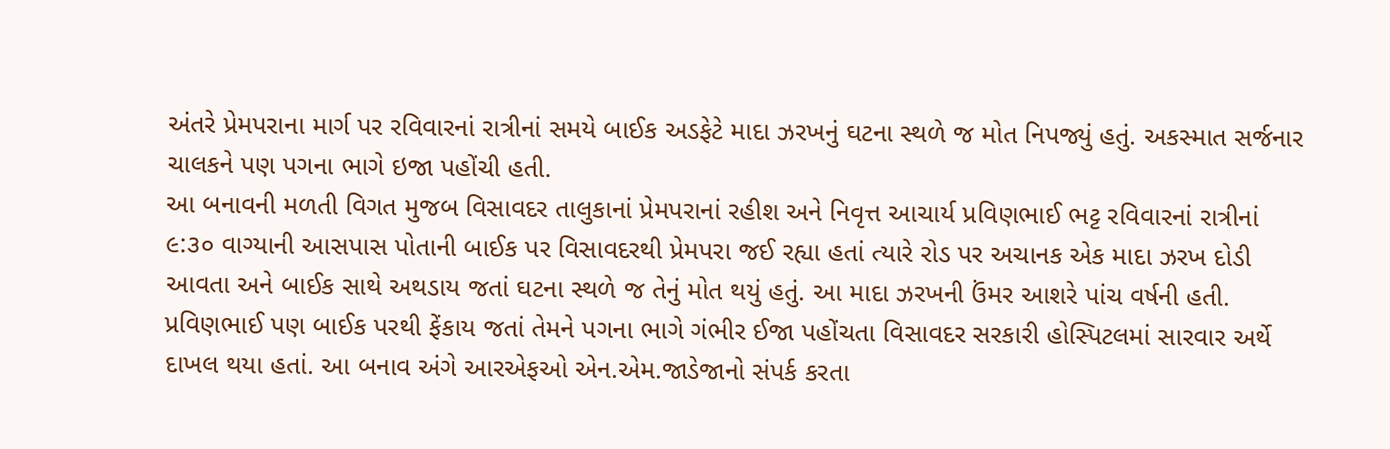અંતરે પ્રેમપરાના માર્ગ પર રવિવારનાં રાત્રીનાં સમયે બાઈક અડફેટે માદા ઝરખનું ઘટના સ્થળે જ મોત નિપજ્યું હતું. અકસ્માત સર્જનાર ચાલકને પણ પગના ભાગે ઇજા પહોંચી હતી.
આ બનાવની મળતી વિગત મુજબ વિસાવદર તાલુકાનાં પ્રેમપરાનાં રહીશ અને નિવૃત્ત આચાર્ય પ્રવિણભાઈ ભટ્ટ રવિવારનાં રાત્રીનાં ૯:૩૦ વાગ્યાની આસપાસ પોતાની બાઈક પર વિસાવદરથી પ્રેમપરા જઈ રહ્યા હતાં ત્યારે રોડ પર અચાનક એક માદા ઝરખ દોડી આવતા અને બાઈક સાથે અથડાય જતાં ઘટના સ્થળે જ તેનું મોત થયું હતું. આ માદા ઝરખની ઉંમર આશરે પાંચ વર્ષની હતી.
પ્રવિણભાઈ પણ બાઈક પરથી ફેંકાય જતાં તેમને પગના ભાગે ગંભીર ઈજા પહોંચતા વિસાવદર સરકારી હોસ્પિટલમાં સારવાર અર્થે દાખલ થયા હતાં. આ બનાવ અંગે આરએફઓ એન.એમ.જાડેજાનો સંપર્ક કરતા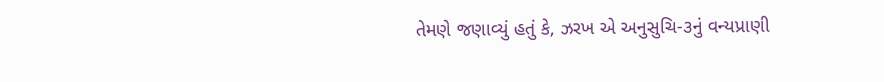તેમણે જણાવ્યું હતું કે, ઝરખ એ અનુસુચિ-૩નું વન્યપ્રાણી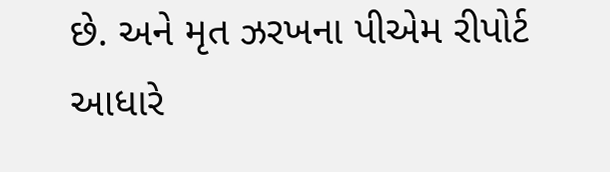છે. અને મૃત ઝરખના પીએમ રીપોર્ટ આધારે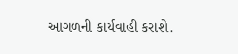આગળની કાર્યવાહી કરાશે.